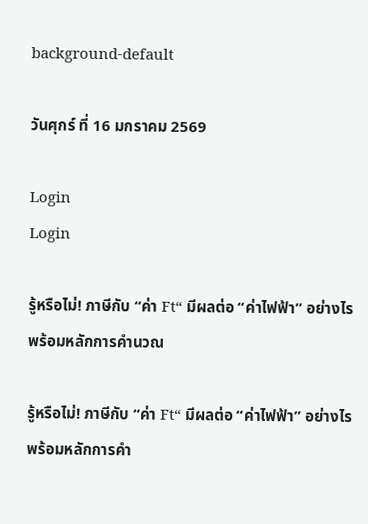background-default

วันศุกร์ ที่ 16 มกราคม 2569

Login
Login

รู้หรือไม่! ภาษีกับ “ค่า Ft“ มีผลต่อ “ค่าไฟฟ้า” อย่างไร พร้อมหลักการคำนวณ

รู้หรือไม่! ภาษีกับ “ค่า Ft“ มีผลต่อ “ค่าไฟฟ้า” อย่างไร พร้อมหลักการคำ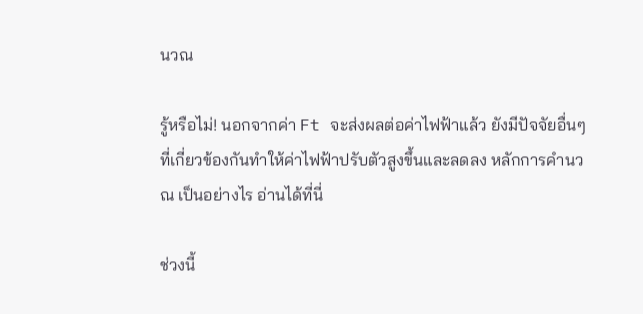นวณ

รู้หรือไม่! นอกจากค่า Ft จะส่งผลต่อค่าไฟฟ้าแล้ว ยังมีปัจจัยอื่นๆ ที่เกี่ยวข้องกันทำให้ค่าไฟฟ้าปรับตัวสูงขึ้นและลดลง หลักการคำนวณ เป็นอย่างไร อ่านได้ที่นี่

ช่วงนี้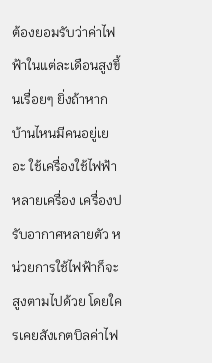ต้องยอมรับว่าค่าไฟฟ้าในแต่ละเดือนสูงขึ้นเรื่อยๆ ยิ่งถ้าหากบ้านไหนมีคนอยู่เยอะ ใช้เครื่องใช้ไฟฟ้าหลายเครื่อง เครื่องปรับอากาศหลายตัว หน่วยการใช้ไฟฟ้าก็จะสูงตามไปด้วย โดยใครเคยสังเกตบิลค่าไฟ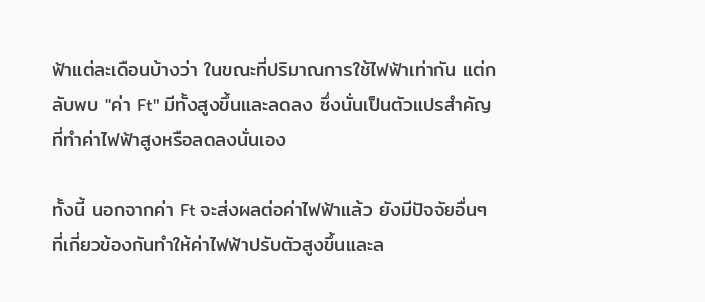ฟ้าแต่ละเดือนบ้างว่า ในขณะที่ปริมาณการใช้ไฟฟ้าเท่ากัน แต่กลับพบ "ค่า Ft" มีทั้งสูงขึ้นและลดลง ซึ่งนั่นเป็นตัวแปรสำคัญที่ทำค่าไฟฟ้าสูงหรือลดลงนั่นเอง

ทั้งนี้ นอกจากค่า Ft จะส่งผลต่อค่าไฟฟ้าแล้ว ยังมีปัจจัยอื่นๆ ที่เกี่ยวข้องกันทำให้ค่าไฟฟ้าปรับตัวสูงขึ้นและล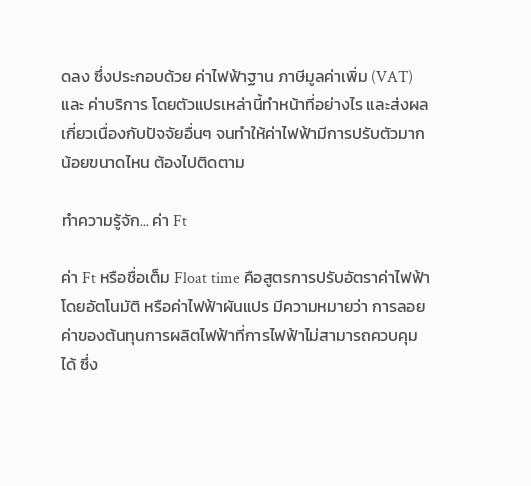ดลง ซึ่งประกอบด้วย ค่าไฟฟ้าฐาน ภาษีมูลค่าเพิ่ม (VAT) และ ค่าบริการ โดยตัวแปรเหล่านี้ทำหน้าที่อย่างไร และส่งผลเกี่ยวเนื่องกับปัจจัยอื่นๆ จนทำให้ค่าไฟฟ้ามีการปรับตัวมากน้อยขนาดไหน ต้องไปติดตาม

ทำความรู้จัก... ค่า Ft

ค่า Ft หรือชื่อเต็ม Float time คือสูตรการปรับอัตราค่าไฟฟ้าโดยอัตโนมัติ หรือค่าไฟฟ้าผันแปร มีความหมายว่า การลอยค่าของต้นทุนการผลิตไฟฟ้าที่การไฟฟ้าไม่สามารถควบคุมได้ ซึ่ง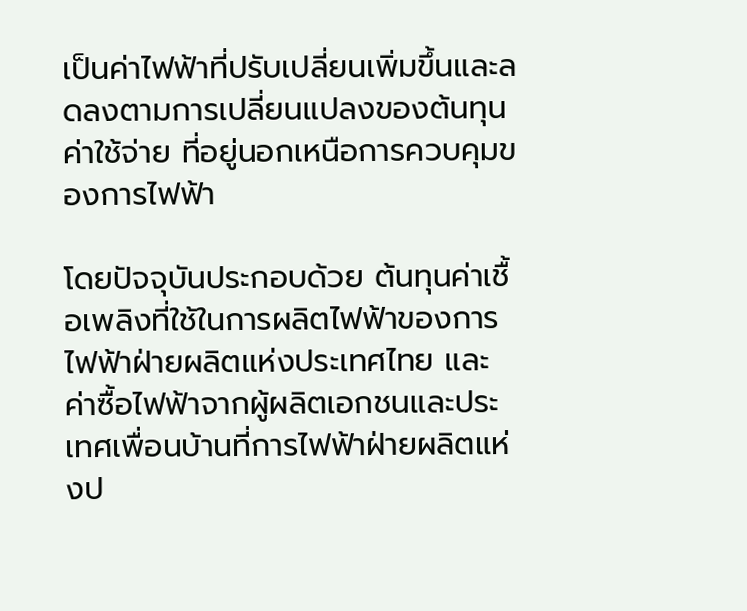เป็นค่าไฟฟ้าที่ปรับเปลี่ยนเพิ่มขึ้นและลดลงตามการเปลี่ยนแปลงของต้นทุนค่าใช้จ่าย ที่อยู่นอกเหนือการควบคุมของการไฟฟ้า

โดยปัจจุบันประกอบด้วย ต้นทุนค่าเชื้อเพลิงที่ใช้ในการผลิตไฟฟ้าของการไฟฟ้าฝ่ายผลิตแห่งประเทศไทย และ ค่าซื้อไฟฟ้าจากผู้ผลิตเอกชนและประเทศเพื่อนบ้านที่การไฟฟ้าฝ่ายผลิตแห่งป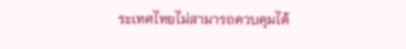ระเทศไทยไม่สามารถควบคุมได้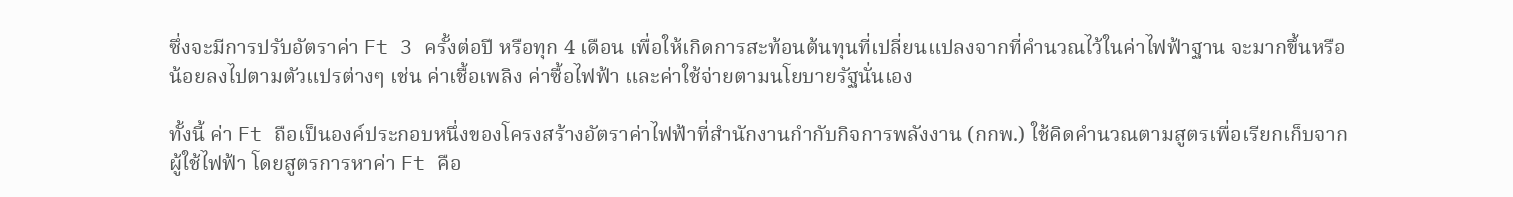ซึ่งจะมีการปรับอัตราค่า Ft 3 ครั้งต่อปี หรือทุก 4 เดือน เพื่อให้เกิดการสะท้อนต้นทุนที่เปลี่ยนแปลงจากที่คำนวณไว้ในค่าไฟฟ้าฐาน จะมากขึ้นหรือน้อยลงไปตามตัวแปรต่างๆ เช่น ค่าเชื้อเพลิง ค่าซื้อไฟฟ้า และค่าใช้จ่ายตามนโยบายรัฐนั่นเอง

ทั้งนี้ ค่า Ft ถือเป็นองค์ประกอบหนึ่งของโครงสร้างอัตราค่าไฟฟ้าที่สำนักงานกำกับกิจการพลังงาน (กกพ.) ใช้คิดคำนวณตามสูตรเพื่อเรียกเก็บจากผู้ใช้ไฟฟ้า โดยสูตรการหาค่า Ft คือ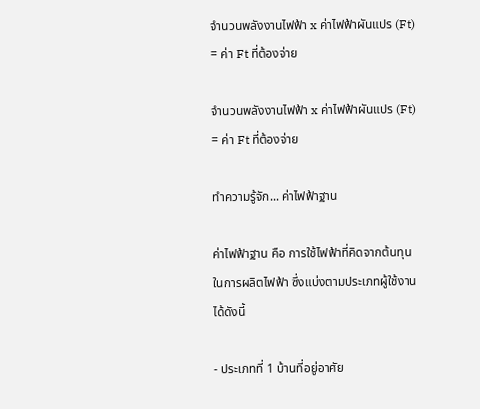จำนวนพลังงานไฟฟ้า x ค่าไฟฟ้าผันแปร (Ft) = ค่า Ft ที่ต้องจ่าย

จำนวนพลังงานไฟฟ้า x ค่าไฟฟ้าผันแปร (Ft)
= ค่า Ft ที่ต้องจ่าย

ทำความรู้จัก... ค่าไฟฟ้าฐาน

ค่าไฟฟ้าฐาน คือ การใช้ไฟฟ้าที่คิดจากต้นทุนในการผลิตไฟฟ้า ซึ่งแบ่งตามประเภทผู้ใช้งานได้ดังนี้

- ประเภทที่ 1 บ้านที่อยู่อาศัย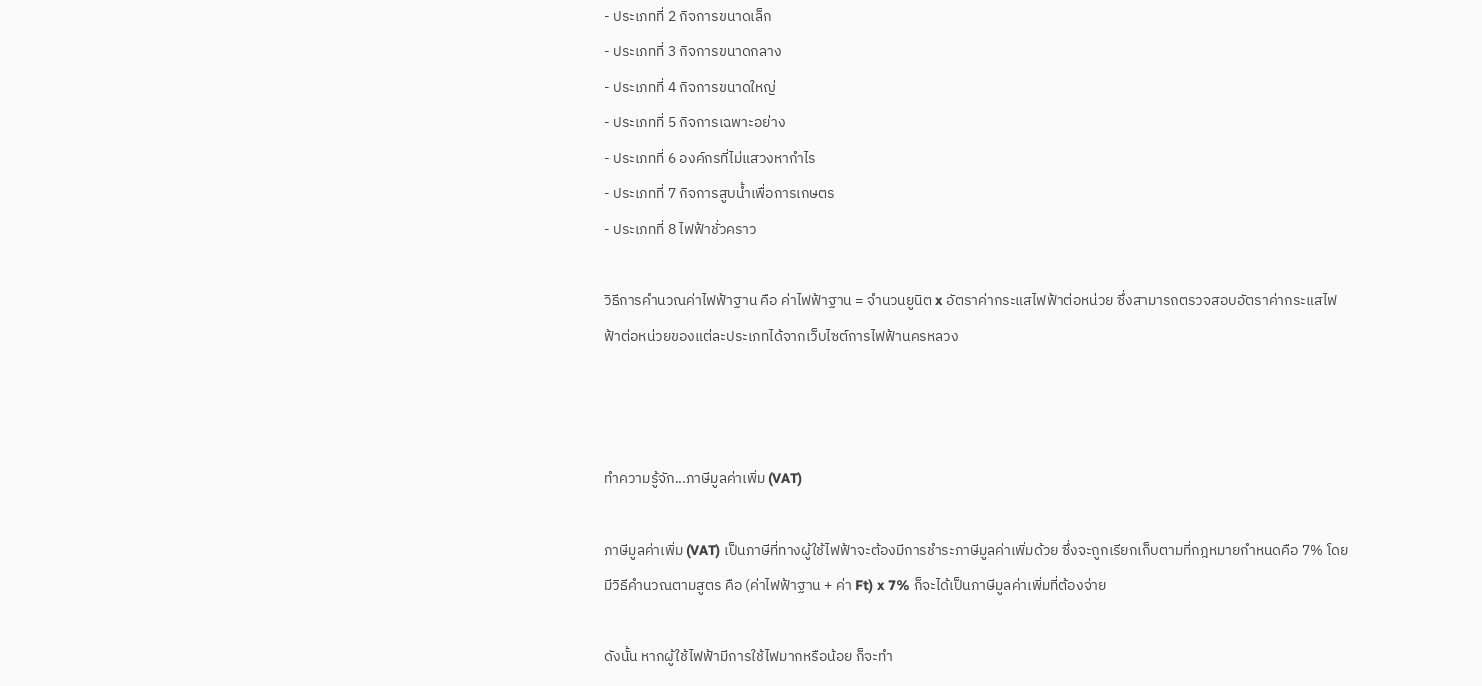- ประเภทที่ 2 กิจการขนาดเล็ก
- ประเภทที่ 3 กิจการขนาดกลาง
- ประเภทที่ 4 กิจการขนาดใหญ่
- ประเภทที่ 5 กิจการเฉพาะอย่าง
- ประเภทที่ 6 องค์กรที่ไม่แสวงหากำไร
- ประเภทที่ 7 กิจการสูบน้ำเพื่อการเกษตร
- ประเภทที่ 8 ไฟฟ้าชั่วคราว

วิธีการคำนวณค่าไฟฟ้าฐาน คือ ค่าไฟฟ้าฐาน = จำนวนยูนิต x อัตราค่ากระแสไฟฟ้าต่อหน่วย ซึ่งสามารถตรวจสอบอัตราค่ากระแสไฟฟ้าต่อหน่วยของแต่ละประเภทได้จากเว็บไซต์การไฟฟ้านครหลวง



ทำความรู้จัก...ภาษีมูลค่าเพิ่ม (VAT)

ภาษีมูลค่าเพิ่ม (VAT) เป็นภาษีที่ทางผู้ใช้ไฟฟ้าจะต้องมีการชำระภาษีมูลค่าเพิ่มด้วย ซึ่งจะถูกเรียกเก็บตามที่กฎหมายกำหนดคือ 7% โดยมีวิธีคำนวณตามสูตร คือ (ค่าไฟฟ้าฐาน + ค่า Ft) x 7% ก็จะได้เป็นภาษีมูลค่าเพิ่มที่ต้องจ่าย

ดังนั้น หากผู้ใช้ไฟฟ้ามีการใช้ไฟมากหรือน้อย ก็จะทำ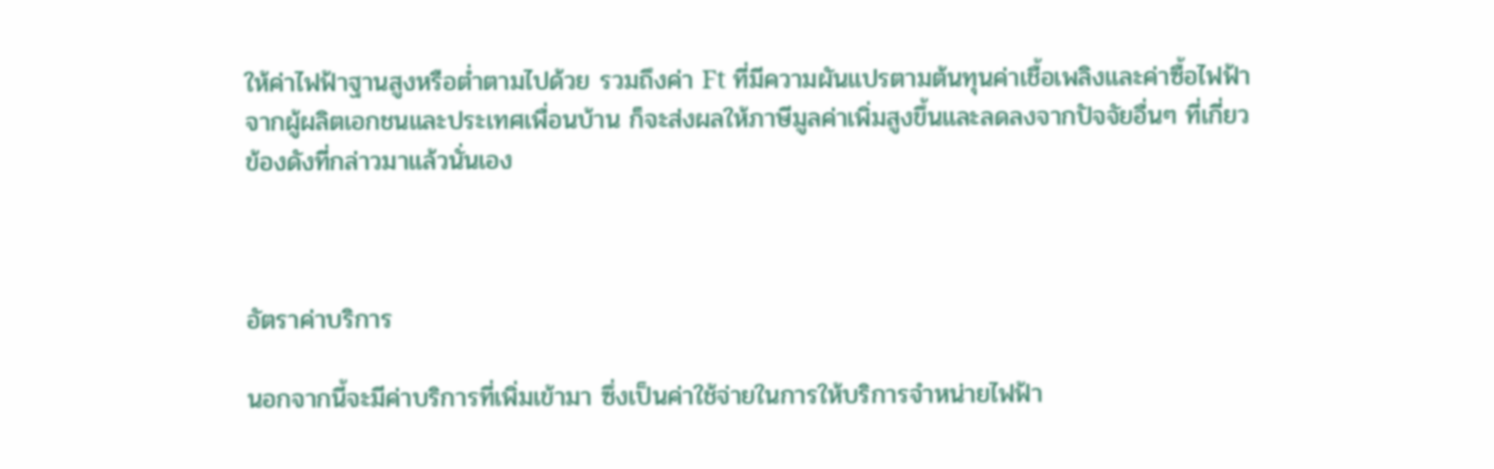ให้ค่าไฟฟ้าฐานสูงหรือต่ำตามไปด้วย รวมถึงค่า Ft ที่มีความผันแปรตามต้นทุนค่าเชื้อเพลิงและค่าซื้อไฟฟ้าจากผู้ผลิตเอกชนและประเทศเพื่อนบ้าน ก็จะส่งผลให้ภาษีมูลค่าเพิ่มสูงขึ้นและลดลงจากปัจจัยอื่นๆ ที่เกี่ยวข้องดังที่กล่าวมาแล้วนั่นเอง



อัตราค่าบริการ

นอกจากนี้จะมีค่าบริการที่เพิ่มเข้ามา ซึ่งเป็นค่าใช้จ่ายในการให้บริการจำหน่ายไฟฟ้า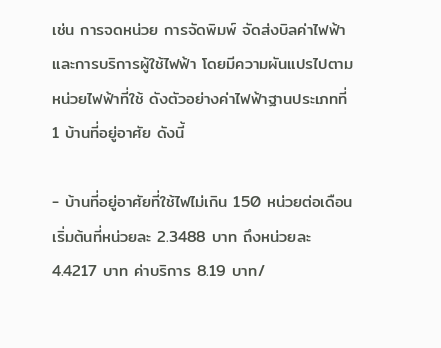เช่น การจดหน่วย การจัดพิมพ์ จัดส่งบิลค่าไฟฟ้า และการบริการผู้ใช้ไฟฟ้า โดยมีความผันแปรไปตามหน่วยไฟฟ้าที่ใช้ ดังตัวอย่างค่าไฟฟ้าฐานประเภทที่ 1 บ้านที่อยู่อาศัย ดังนี้

- บ้านที่อยู่อาศัยที่ใช้ไฟไม่เกิน 150 หน่วยต่อเดือน เริ่มต้นที่หน่วยละ 2.3488 บาท ถึงหน่วยละ 4.4217 บาท ค่าบริการ 8.19 บาท/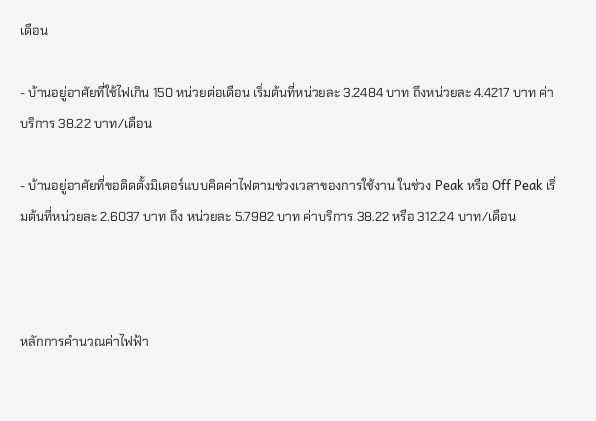เดือน

- บ้านอยู่อาศัยที่ใช้ไฟเกิน 150 หน่วยต่อเดือน เริ่มต้นที่หน่วยละ 3.2484 บาท ถึงหน่วยละ 4.4217 บาท ค่าบริการ 38.22 บาท/เดือน

- บ้านอยู่อาศัยที่ขอติดตั้งมิเตอร์แบบคิดค่าไฟตามช่วงเวลาของการใช้งาน ในช่วง Peak หรือ Off Peak เริ่มต้นที่หน่วยละ 2.6037 บาท ถึง หน่วยละ 5.7982 บาท ค่าบริการ 38.22 หรือ 312.24 บาท/เดือน



หลักการคำนวณค่าไฟฟ้า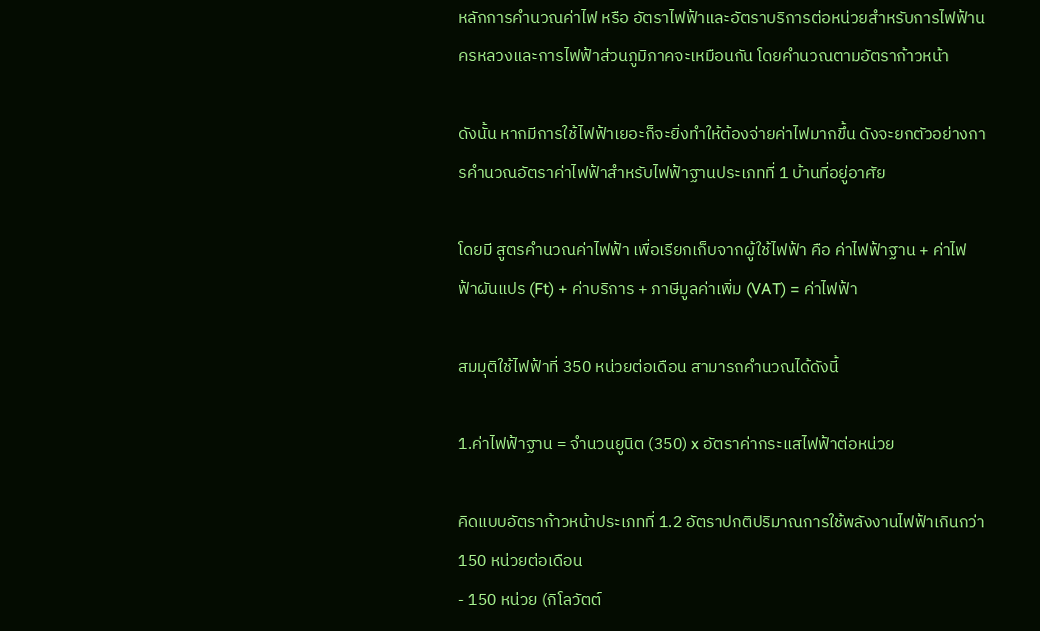หลักการคำนวณค่าไฟ หรือ อัตราไฟฟ้าและอัตราบริการต่อหน่วยสำหรับการไฟฟ้านครหลวงและการไฟฟ้าส่วนภูมิภาคจะเหมือนกัน โดยคำนวณตามอัตราก้าวหน้า

ดังนั้น หากมีการใช้ไฟฟ้าเยอะก็จะยิ่งทำให้ต้องจ่ายค่าไฟมากขึ้น ดังจะยกตัวอย่างการคำนวณอัตราค่าไฟฟ้าสำหรับไฟฟ้าฐานประเภทที่ 1 บ้านที่อยู่อาศัย

โดยมี สูตรคำนวณค่าไฟฟ้า เพื่อเรียกเก็บจากผู้ใช้ไฟฟ้า คือ ค่าไฟฟ้าฐาน + ค่าไฟฟ้าผันแปร (Ft) + ค่าบริการ + ภาษีมูลค่าเพิ่ม (VAT) = ค่าไฟฟ้า

สมมุติใช้ไฟฟ้าที่ 350 หน่วยต่อเดือน สามารถคำนวณได้ดังนี้

1.ค่าไฟฟ้าฐาน = จำนวนยูนิต (350) x อัตราค่ากระแสไฟฟ้าต่อหน่วย

คิดแบบอัตราก้าวหน้าประเภทที่ 1.2 อัตราปกติปริมาณการใช้พลังงานไฟฟ้าเกินกว่า 150 หน่วยต่อเดือน
- 150 หน่วย (กิโลวัตต์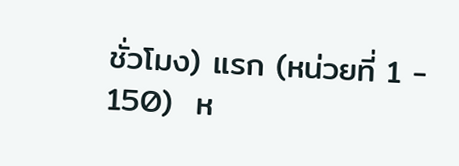ชั่วโมง) แรก (หน่วยที่ 1 - 150)  ห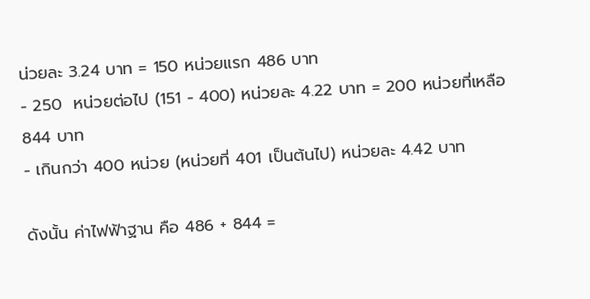น่วยละ 3.24 บาท = 150 หน่วยแรก 486 บาท
- 250  หน่วยต่อไป (151 - 400) หน่วยละ 4.22 บาท = 200 หน่วยที่เหลือ 844 บาท
- เกินกว่า 400 หน่วย (หน่วยที่ 401 เป็นต้นไป) หน่วยละ 4.42 บาท

ดังนั้น ค่าไฟฟ้าฐาน คือ 486 + 844 =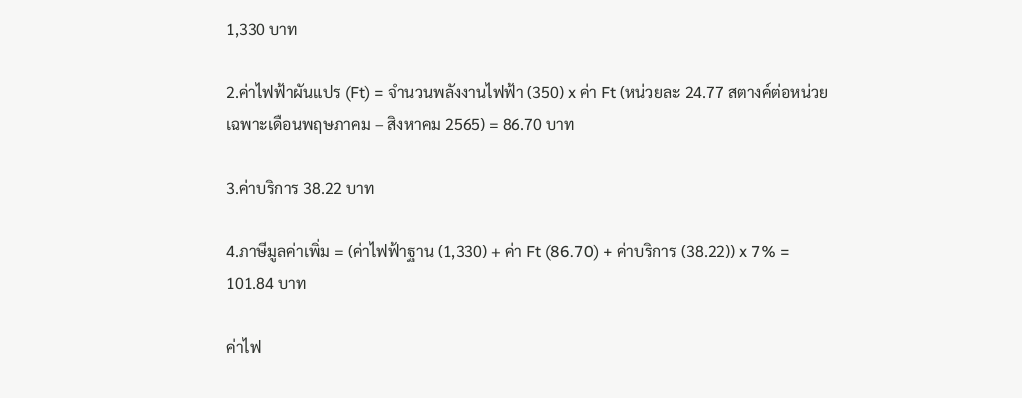1,330 บาท

2.ค่าไฟฟ้าผันแปร (Ft) = จำนวนพลังงานไฟฟ้า (350) x ค่า Ft (หน่วยละ 24.77 สตางค์ต่อหน่วย เฉพาะเดือนพฤษภาคม – สิงหาคม 2565) = 86.70 บาท

3.ค่าบริการ 38.22 บาท

4.ภาษีมูลค่าเพิ่ม = (ค่าไฟฟ้าฐาน (1,330) + ค่า Ft (86.70) + ค่าบริการ (38.22)) x 7% = 101.84 บาท

ค่าไฟ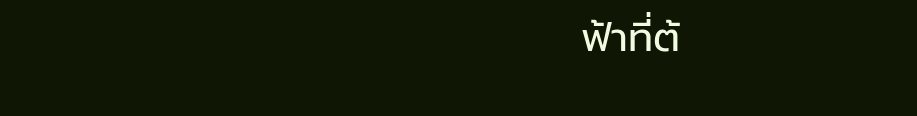ฟ้าที่ต้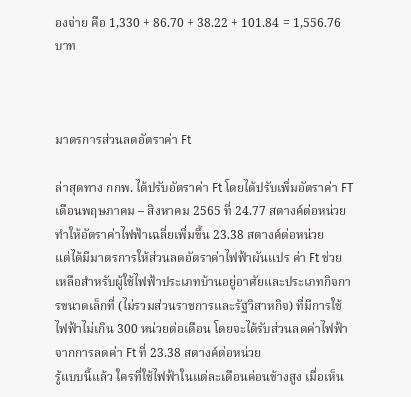องจ่าย คือ 1,330 + 86.70 + 38.22 + 101.84 = 1,556.76 บาท



มาตรการส่วนลดอัตราค่า Ft

ล่าสุดทาง กกพ. ได้ปรับอัตราค่า Ft โดยได้ปรับเพิ่มอัตราค่า FT เดือนพฤษภาคม – สิงหาคม 2565 ที่ 24.77 สตางค์ต่อหน่วย ทำให้อัตราค่าไฟฟ้าเฉลี่ยเพิ่มขึ้น 23.38 สตางค์ต่อหน่วย
แต่ได้มีมาตรการให้ส่วนลดอัตราค่าไฟฟ้าผันแปร ค่า Ft ช่วยเหลือสำหรับผู้ใช้ไฟฟ้าประเภทบ้านอยู่อาศัยและประเภทกิจการขนาดเล็กที่ (ไม่รวมส่วนราชการและรัฐวิสาหกิจ) ที่มีการใช้ไฟฟ้าไม่เกิน 300 หน่วยต่อเดือน โดยจะได้รับส่วนลดค่าไฟฟ้าจากการลดค่า Ft ที่ 23.38 สตางค์ต่อหน่วย
รู้แบบนี้แล้ว ใครที่ใช้ไฟฟ้าในแต่ละเดือนค่อนข้างสูง เมื่อเห็น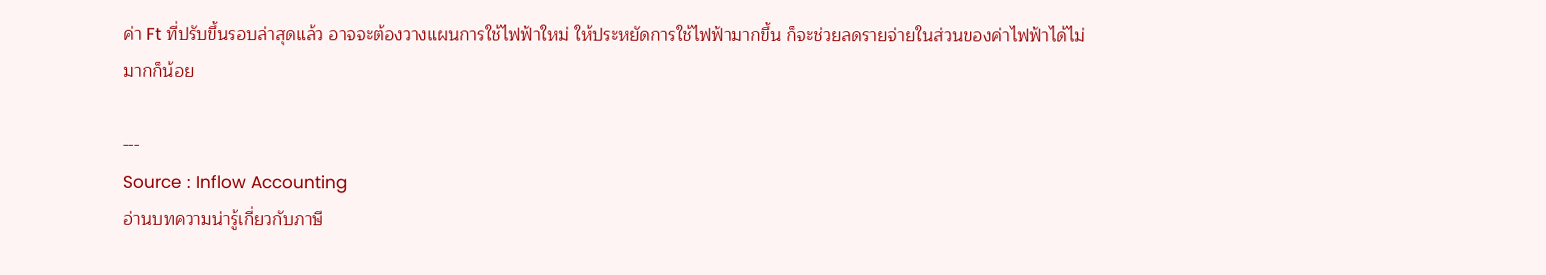ค่า Ft ที่ปรับขึ้นรอบล่าสุดแล้ว อาจจะต้องวางแผนการใช้ไฟฟ้าใหม่ ให้ประหยัดการใช้ไฟฟ้ามากขึ้น ก็จะช่วยลดรายจ่ายในส่วนของค่าไฟฟ้าได้ไม่มากก็น้อย

---
Source : Inflow Accounting
อ่านบทความน่ารู้เกี่ยวกับภาษี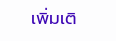เพิ่มเติ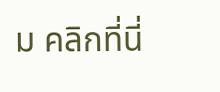ม คลิกที่นี่